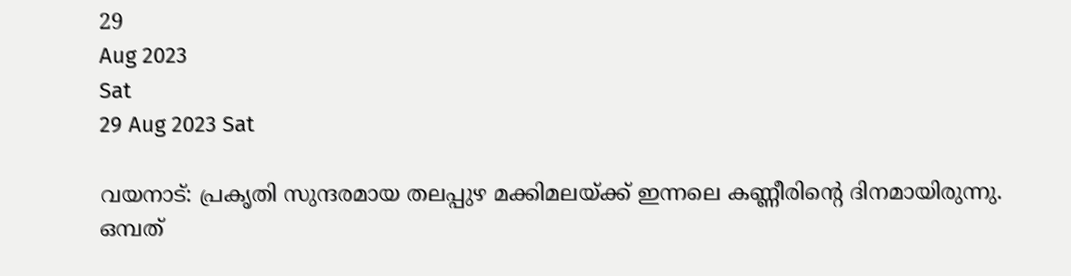29
Aug 2023
Sat
29 Aug 2023 Sat

വയനാട്: പ്രകൃതി സുന്ദരമായ തലപ്പുഴ മക്കിമലയ്ക്ക് ഇന്നലെ കണ്ണീരിന്റെ ദിനമായിരുന്നു. ഒമ്പത്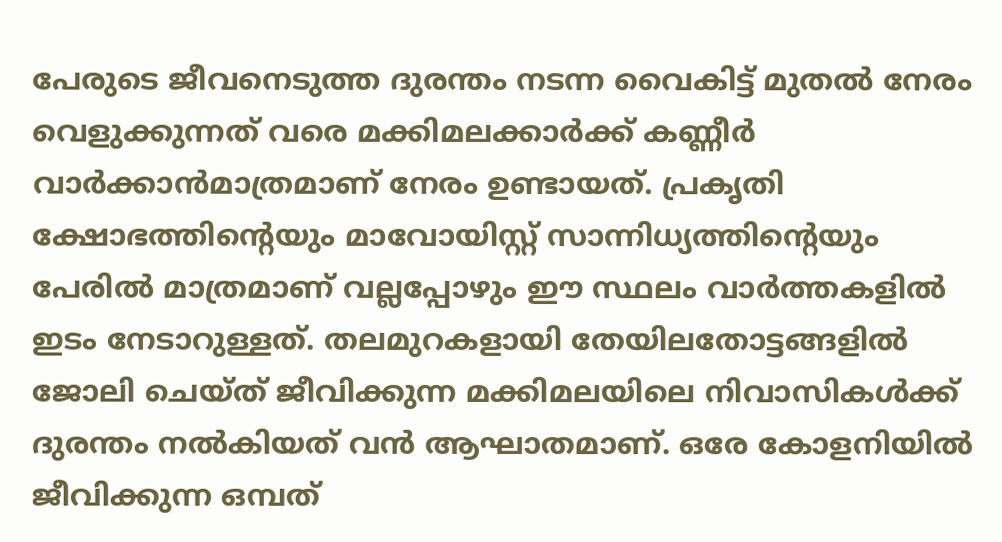പേരുടെ ജീവനെടുത്ത ദുരന്തം നടന്ന വൈകിട്ട് മുതല്‍ നേരം വെളുക്കുന്നത് വരെ മക്കിമലക്കാര്‍ക്ക് കണ്ണീര്‍ വാര്‍ക്കാന്‍മാത്രമാണ് നേരം ഉണ്ടായത്. പ്രകൃതി ക്ഷോഭത്തിന്റെയും മാവോയിസ്റ്റ് സാന്നിധ്യത്തിന്റെയും പേരില്‍ മാത്രമാണ് വല്ലപ്പോഴും ഈ സ്ഥലം വാര്‍ത്തകളില്‍ ഇടം നേടാറുള്ളത്. തലമുറകളായി തേയിലതോട്ടങ്ങളില്‍ ജോലി ചെയ്ത് ജീവിക്കുന്ന മക്കിമലയിലെ നിവാസികള്‍ക്ക് ദുരന്തം നല്‍കിയത് വന്‍ ആഘാതമാണ്. ഒരേ കോളനിയില്‍ ജീവിക്കുന്ന ഒമ്പത്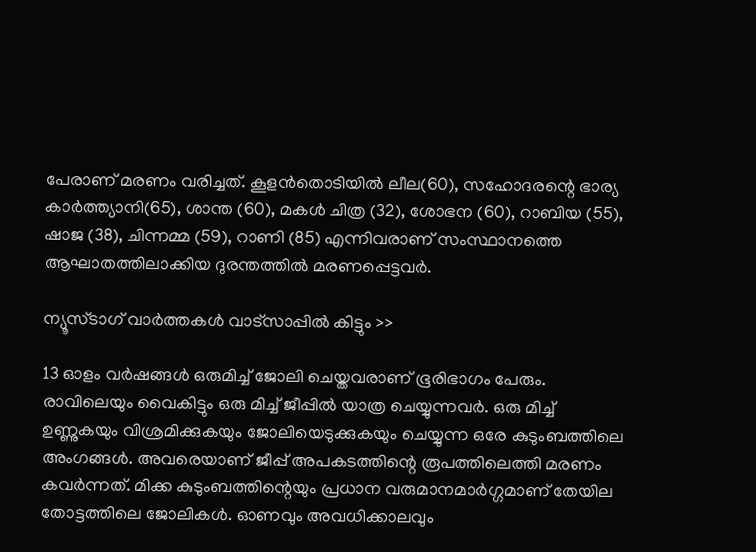പേരാണ് മരണം വരിച്ചത്. കൂളന്‍തൊടിയില്‍ ലീല(60), സഹോദരന്റെ ഭാര്യ കാര്‍ത്ത്യാനി(65), ശാന്ത (60), മകള്‍ ചിത്ര (32), ശോഭന (60), റാബിയ (55), ഷാജ (38), ചിന്നമ്മ (59), റാണി (85) എന്നിവരാണ് സംസ്ഥാനത്തെ ആഘാതത്തിലാക്കിയ ദുരന്തത്തില്‍ മരണപ്പെട്ടവര്‍.

ന്യൂസ്ടാഗ് വാര്‍ത്തകള്‍ വാട്‌സാപ്പില്‍ കിട്ടും >>

13 ഓളം വര്‍ഷങ്ങള്‍ ഒരുമിച്ച് ജോലി ചെയ്തവരാണ് ഭൂരിഭാഗം പേരും. രാവിലെയും വൈകിട്ടും ഒരു മിച്ച് ജീപ്പില്‍ യാത്ര ചെയ്യുന്നവര്‍. ഒരു മിച്ച് ഉണ്ണുകയും വിശ്രമിക്കുകയും ജോലിയെടുക്കുകയും ചെയ്യുന്ന ഒരേ കുടുംബത്തിലെ അംഗങ്ങള്‍. അവരെയാണ് ജീപ്പ് അപകടത്തിന്റെ രൂപത്തിലെത്തി മരണം കവര്‍ന്നത്. മിക്ക കുടുംബത്തിന്റെയും പ്രധാന വരുമാനമാര്‍ഗ്ഗമാണ് തേയില തോട്ടത്തിലെ ജോലികള്‍. ഓണവും അവധിക്കാലവും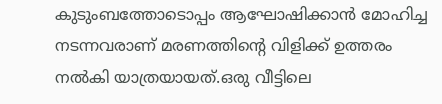കുടുംബത്തോടൊപ്പം ആഘോഷിക്കാന്‍ മോഹിച്ച നടന്നവരാണ് മരണത്തിന്റെ വിളിക്ക് ഉത്തരം നല്‍കി യാത്രയായത്.ഒരു വീട്ടിലെ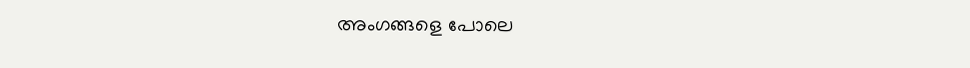അംഗങ്ങളെ പോലെ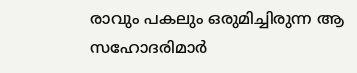രാവും പകലും ഒരുമിച്ചിരുന്ന ആ സഹോദരിമാര്‍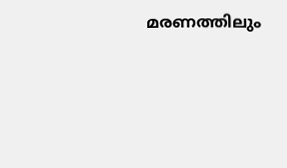മരണത്തിലും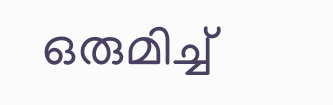ഒരുമിച്ച്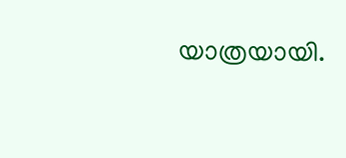യാത്രയായി.